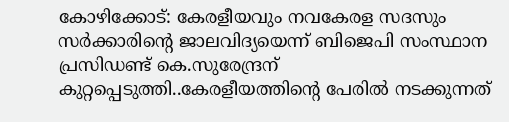കോഴിക്കോട്: കേരളീയവും നവകേരള സദസും സർക്കാരിന്റെ ജാലവിദ്യയെന്ന് ബിജെപി സംസ്ഥാന പ്രസിഡണ്ട് കെ.സുരേന്ദ്രന് കുറ്റപ്പെടുത്തി..കേരളീയത്തിന്റെ പേരിൽ നടക്കുന്നത്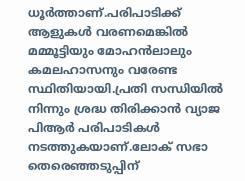ധൂർത്താണ്.പരിപാടിക്ക് ആളുകൾ വരണമെങ്കിൽ മമ്മൂട്ടിയും മോഹൻലാലും കമലഹാസനും വരേണ്ട സ്ഥിതിയായി.പ്രതി സന്ധിയിൽ നിന്നും ശ്രദ്ധ തിരിക്കാൻ വ്യാജ പിആർ പരിപാടികൾ നടത്തുകയാണ്.ലോക് സഭാ തെരെഞ്ഞടുപ്പിന്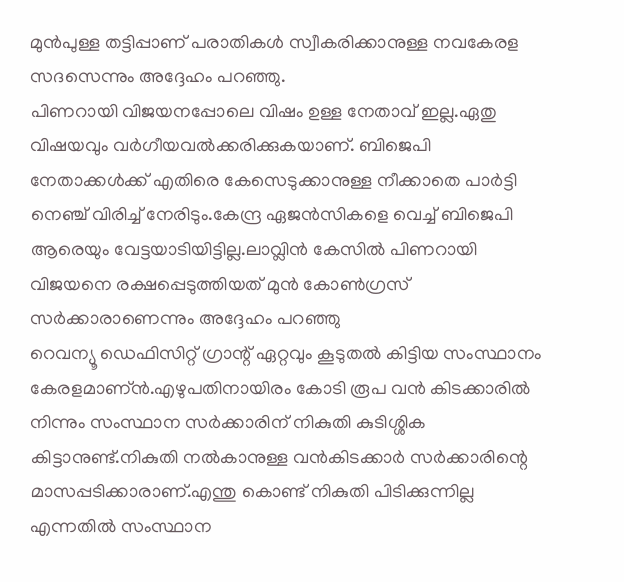മുൻപുള്ള തട്ടിപ്പാണ് പരാതികൾ സ്വീകരിക്കാനുള്ള നവകേരള സദസെന്നും അദ്ദേഹം പറഞ്ഞു.
പിണറായി വിജയനപ്പോലെ വിഷം ഉള്ള നേതാവ് ഇല്ല.ഏതു വിഷയവും വർഗീയവൽക്കരിക്കുകയാണ്. ബിജെപി നേതാക്കൾക്ക് എതിരെ കേസെടുക്കാനുള്ള നീക്കാതെ പാർട്ടി നെഞ്ച് വിരിച്ച് നേരിടും.കേന്ദ്ര ഏജൻസികളെ വെച്ച് ബിജെപി ആരെയും വേട്ടയാടിയിട്ടില്ല.ലാവ്ലിൻ കേസിൽ പിണറായി വിജയനെ രക്ഷപ്പെടുത്തിയത് മുൻ കോൺഗ്രസ് സർക്കാരാണെന്നും അദ്ദേഹം പറഞ്ഞു
റെവന്യൂ ഡെഫിസിറ്റ് ഗ്രാന്റ് ഏറ്റവും കൂടുതൽ കിട്ടിയ സംസ്ഥാനം കേരളമാണ്ൻ.എഴുപതിനായിരം കോടി രൂപ വൻ കിടക്കാരിൽ നിന്നും സംസ്ഥാന സർക്കാരിന് നികുതി കുടിശ്ശിക കിട്ടാനുണ്ട്.നികുതി നൽകാനുള്ള വൻകിടക്കാർ സർക്കാരിന്റെ മാസപ്പടിക്കാരാണ്.എന്തു കൊണ്ട് നികുതി പിടിക്കുന്നില്ല എന്നതിൽ സംസ്ഥാന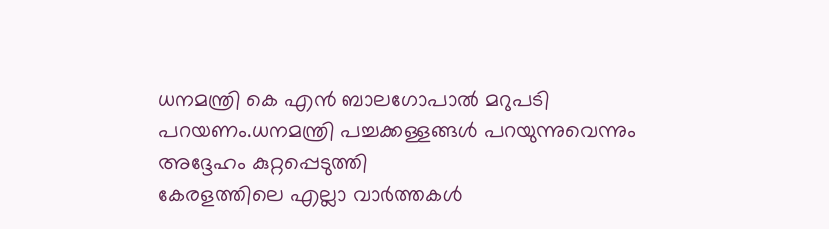ധനമന്ത്രി കെ എൻ ബാലഗോപാൽ മറുപടി പറയണം.ധനമന്ത്രി പച്ചക്കള്ളങ്ങൾ പറയുന്നുവെന്നും അദ്ദേഹം കുറ്റപ്പെടുത്തി
കേരളത്തിലെ എല്ലാ വാർത്തകൾ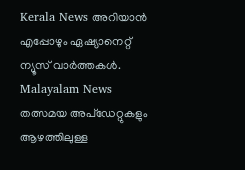Kerala News അറിയാൻ എപ്പോഴും ഏഷ്യാനെറ്റ് ന്യൂസ് വാർത്തകൾ. Malayalam News തത്സമയ അപ്ഡേറ്റുകളും ആഴത്തിലുള്ള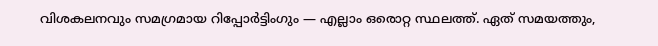വിശകലനവും സമഗ്രമായ റിപ്പോർട്ടിംഗും — എല്ലാം ഒരൊറ്റ സ്ഥലത്ത്. ഏത് സമയത്തും,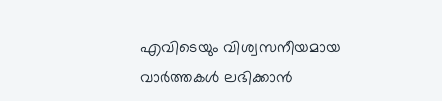എവിടെയും വിശ്വസനീയമായ വാർത്തകൾ ലഭിക്കാൻ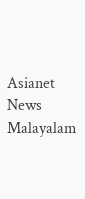Asianet News Malayalam